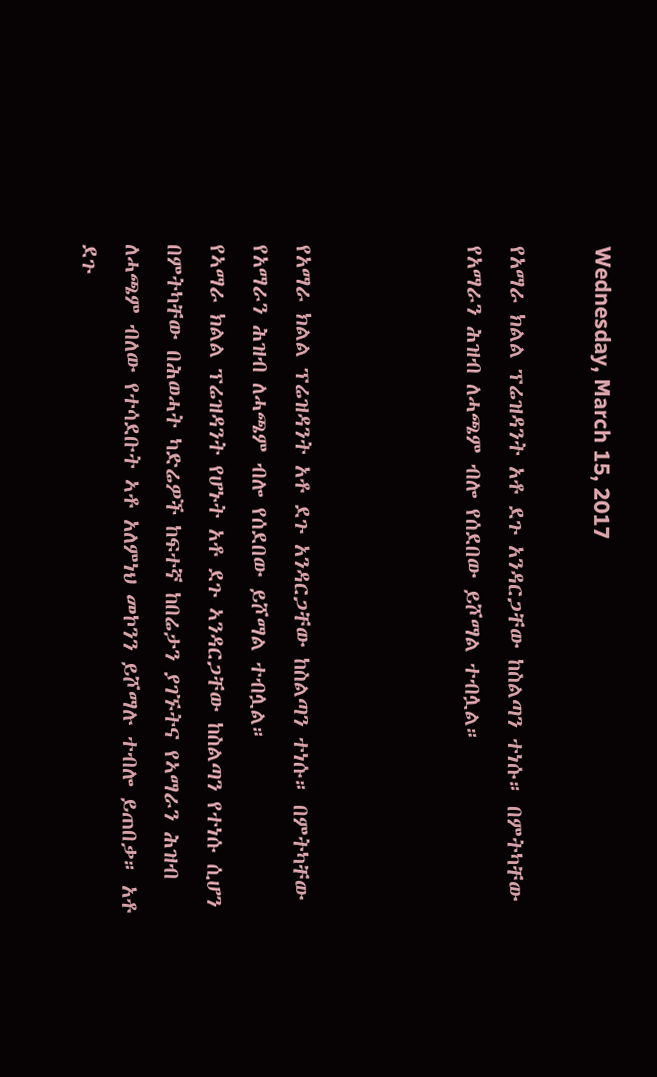Wednesday, March 15, 2017

የአማራ ክልል ፕሬዝዳንት አቶ ደጉ አንዳርጋቸው ከስልጣን ተነሱ። በምትካቸው የአማራን ሕዝብ ለሓጫም ብሎ የሰደበው ይሾማል ተብሏል።



የአማራ ክልል ፕሬዝዳንት አቶ ደጉ አንዳርጋቸው ከስልጣን ተነሱ። በምትካቸው የአማራን ሕዝብ ለሓጫም ብሎ የሰደበው ይሾማል ተብሏል።
የኣማራ ክልል ፕሬዝዳንት የሆኑት አቶ ደጉ ኣንዳርጋቸው ከስልጣን የተነሱ ሲሆን በምትካቸው በሕወሓት ካድሬዎች ከፍተኛ ከበሬታን ያገኙትና የኣማራን ሕዝብ ለሓጫም ብለው የተሳደቡት ኣቶ አለምነህ መኮንን ይሾማሉ ተብሎ ይጠበቃ። አቶ ደጉ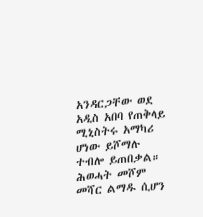አንዳርጋቸው ወደ አዲስ አበባ የጠቅላይ ሚኒስትሩ አማካሪ ሆነው ይሾማሉ ተብሎ ይጠበቃል። ሕወሓት መሾም መሻር ልማዱ ሲሆን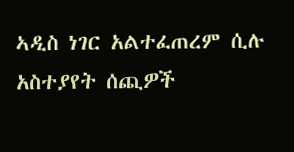ኣዲስ ነገር አልተፈጠረም ሲሉ አስተያየት ሰጪዎች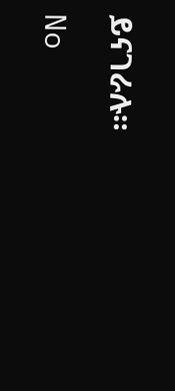ይናገራሉ።

No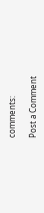comments:

Post a Comment